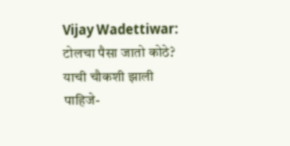Vijay Wadettiwar: टोलचा पैसा जातो कोठे? याची चौकशी झाली पाहिजे-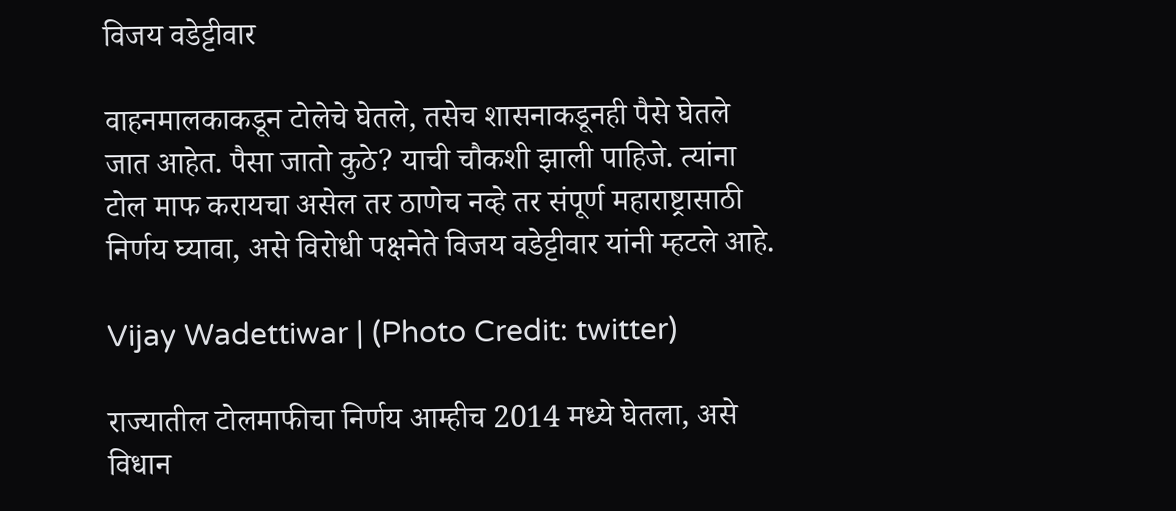विजय वडेट्टीवार

वाहनमालकाकडून टोलेचे घेतले, तसेच शासनाकडूनही पैसे घेतले जात आहेत. पैसा जातो कुठे? याची चौकशी झाली पाहिजे. त्यांना टोल माफ करायचा असेल तर ठाणेच नव्हे तर संपूर्ण महाराष्ट्रासाठी निर्णय घ्यावा, असे विरोधी पक्षनेते विजय वडेट्टीवार यांनी म्हटले आहे.

Vijay Wadettiwar | (Photo Credit: twitter)

राज्यातील टोलमाफीचा निर्णय आम्हीच 2014 मध्ये घेतला, असे विधान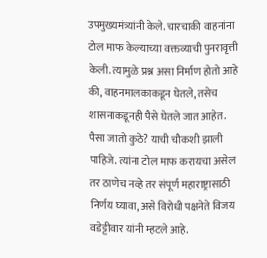उपमुख्यमंत्र्यांनी केले. चारचाकी वाहनांना टोल माफ केल्याच्या वक्तव्याची पुनरावृत्ती केली. त्यामुळे प्रश्न असा निर्माण होतो आहे की, वाहनमालकाकडून घेतले, तसेच शासनाकडूनही पैसे घेतले जात आहेत. पैसा जातो कुठे? याची चौकशी झाली पाहिजे. त्यांना टोल माफ करायचा असेल तर ठाणेच नव्हे तर संपूर्ण महाराष्ट्रासाठी निर्णय घ्यावा, असे विरोधी पक्षनेते विजय वडेट्टीवार यांनी म्हटले आहे.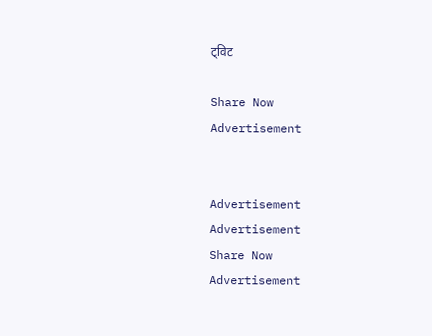ट्विट

Share Now
Advertisement


Advertisement
Advertisement
Share Now
Advertisement